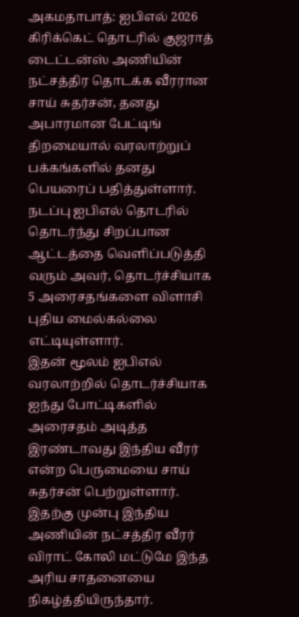அகமதாபாத்: ஐபிஎல் 2026 கிரிக்கெட் தொடரில் குஜராத் டைட்டன்ஸ் அணியின் நட்சத்திர தொடக்க வீரரான சாய் சுதர்சன், தனது அபாரமான பேட்டிங் திறமையால் வரலாற்றுப் பக்கங்களில் தனது பெயரைப் பதித்துள்ளார். நடப்பு ஐபிஎல் தொடரில் தொடர்ந்து சிறப்பான ஆட்டத்தை வெளிப்படுத்தி வரும் அவர், தொடர்ச்சியாக 5 அரைசதங்களை விளாசி புதிய மைல்கல்லை எட்டியுள்ளார்.
இதன் மூலம் ஐபிஎல் வரலாற்றில் தொடர்ச்சியாக ஐந்து போட்டிகளில் அரைசதம் அடித்த இரண்டாவது இந்திய வீரர் என்ற பெருமையை சாய் சுதர்சன் பெற்றுள்ளார். இதற்கு முன்பு இந்திய அணியின் நட்சத்திர வீரர் விராட் கோலி மட்டுமே இந்த அரிய சாதனையை நிகழ்த்தியிருந்தார்.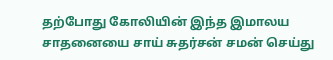தற்போது கோலியின் இந்த இமாலய சாதனையை சாய் சுதர்சன் சமன் செய்து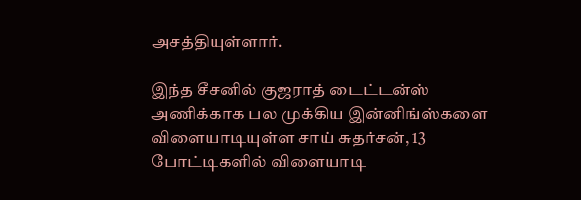அசத்தியுள்ளார்.

இந்த சீசனில் குஜராத் டைட்டன்ஸ் அணிக்காக பல முக்கிய இன்னிங்ஸ்களை விளையாடியுள்ள சாய் சுதர்சன், 13 போட்டிகளில் விளையாடி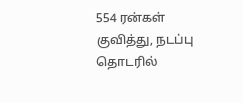554 ரன்கள் குவித்து, நடப்பு தொடரில்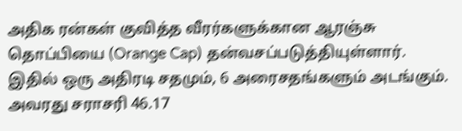அதிக ரன்கள் குவித்த வீரர்களுக்கான ஆரஞ்சு தொப்பியை (Orange Cap) தன்வசப்படுத்தியுள்ளார். இதில் ஒரு அதிரடி சதமும், 6 அரைசதங்களும் அடங்கும். அவரது சராசரி 46.17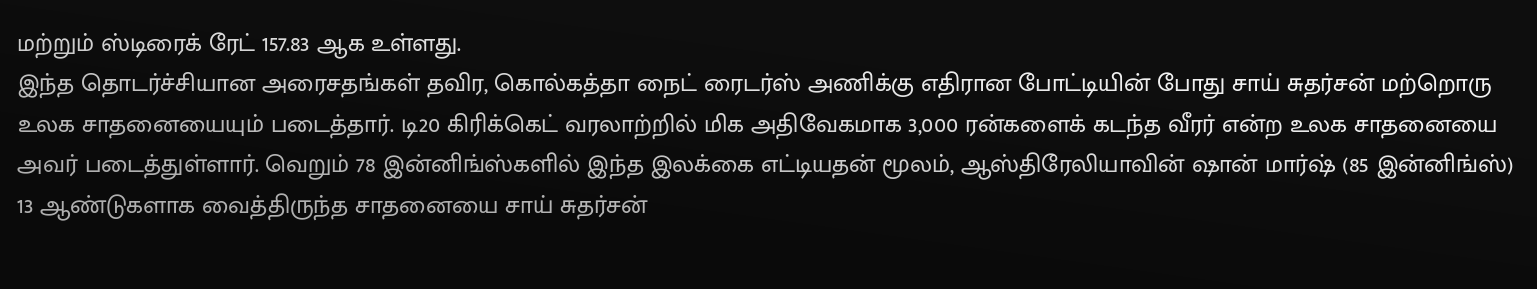மற்றும் ஸ்டிரைக் ரேட் 157.83 ஆக உள்ளது.
இந்த தொடர்ச்சியான அரைசதங்கள் தவிர, கொல்கத்தா நைட் ரைடர்ஸ் அணிக்கு எதிரான போட்டியின் போது சாய் சுதர்சன் மற்றொரு உலக சாதனையையும் படைத்தார். டி20 கிரிக்கெட் வரலாற்றில் மிக அதிவேகமாக 3,000 ரன்களைக் கடந்த வீரர் என்ற உலக சாதனையை அவர் படைத்துள்ளார். வெறும் 78 இன்னிங்ஸ்களில் இந்த இலக்கை எட்டியதன் மூலம், ஆஸ்திரேலியாவின் ஷான் மார்ஷ் (85 இன்னிங்ஸ்) 13 ஆண்டுகளாக வைத்திருந்த சாதனையை சாய் சுதர்சன்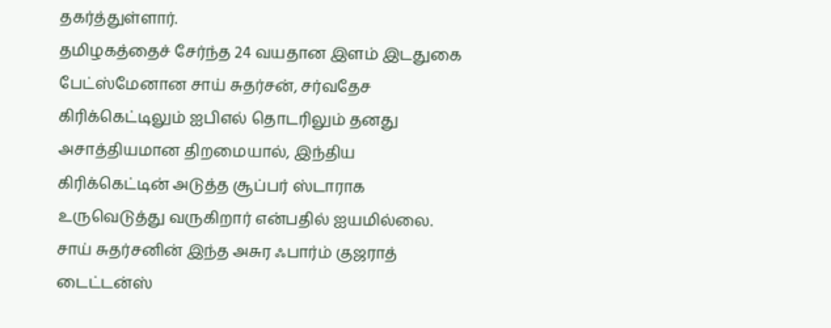தகர்த்துள்ளார்.
தமிழகத்தைச் சேர்ந்த 24 வயதான இளம் இடதுகை பேட்ஸ்மேனான சாய் சுதர்சன், சர்வதேச கிரிக்கெட்டிலும் ஐபிஎல் தொடரிலும் தனது அசாத்தியமான திறமையால், இந்திய கிரிக்கெட்டின் அடுத்த சூப்பர் ஸ்டாராக உருவெடுத்து வருகிறார் என்பதில் ஐயமில்லை. சாய் சுதர்சனின் இந்த அசுர ஃபார்ம் குஜராத் டைட்டன்ஸ்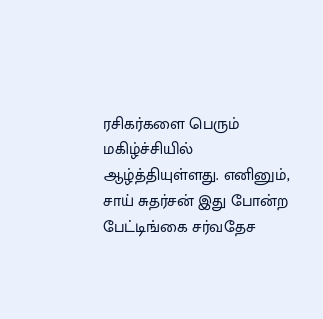ரசிகர்களை பெரும் மகிழ்ச்சியில் ஆழ்த்தியுள்ளது. எனினும், சாய் சுதர்சன் இது போன்ற பேட்டிங்கை சர்வதேச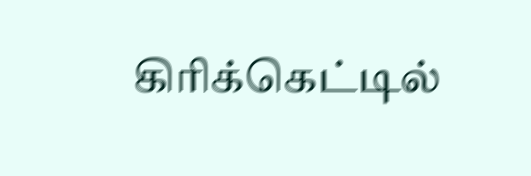கிரிக்கெட்டில்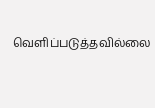வெளிப்படுத்தவில்லை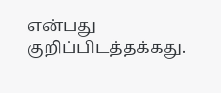என்பது குறிப்பிடத்தக்கது.